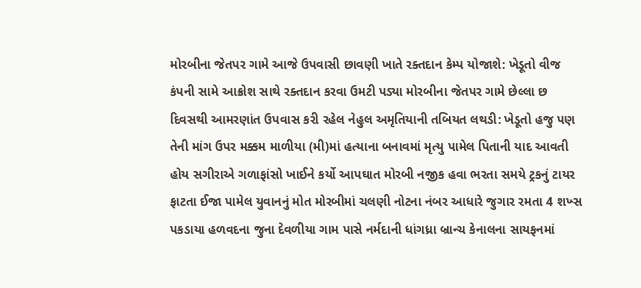મોરબીના જેતપર ગામે આજે ઉપવાસી છાવણી ખાતે રક્તદાન કેમ્પ યોજાશે: ખેડૂતો વીજ કંપની સામે આક્રોશ સાથે રક્તદાન કરવા ઉમટી પડ્યા મોરબીના જેતપર ગામે છેલ્લા છ દિવસથી આમરણાંત ઉપવાસ કરી રહેલ નેહુલ અમૃતિયાની તબિયત લથડી: ખેડૂતો હજુ પણ તેની માંગ ઉપર મક્કમ માળીયા (મી)માં હત્યાના બનાવમાં મૃત્યુ પામેલ પિતાની યાદ આવતી હોય સગીરાએ ગળાફાંસો ખાઈને કર્યો આપઘાત મોરબી નજીક હવા ભરતા સમયે ટ્રકનું ટાયર ફાટતા ઈજા પામેલ યુવાનનું મોત મોરબીમાં ચલણી નોટના નંબર આધારે જુગાર રમતા 4 શખ્સ પકડાયા હળવદના જુના દેવળીયા ગામ પાસે નર્મદાની ધાંગધ્રા બ્રાન્ચ કેનાલના સાયફનમાં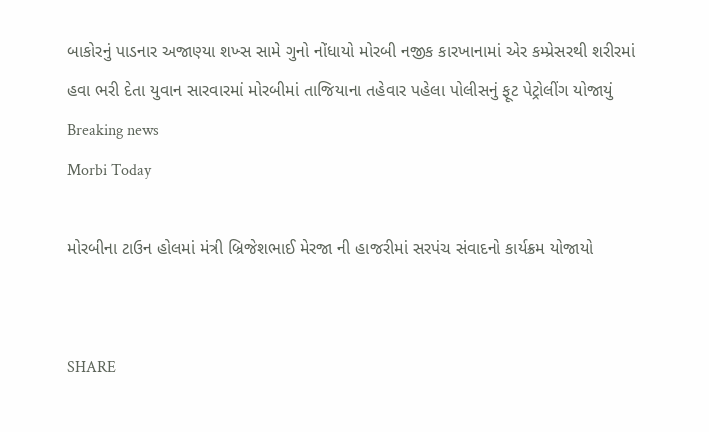બાકોરનું પાડનાર અજાણ્યા શખ્સ સામે ગુનો નોંધાયો મોરબી નજીક કારખાનામાં એર કમ્પ્રેસરથી શરીરમાં હવા ભરી દેતા યુવાન સારવારમાં મોરબીમાં તાજિયાના તહેવાર પહેલા પોલીસનું ફૂટ પેટ્રોલીંગ યોજાયું
Breaking news
Morbi Today

મોરબીના ટાઉન હોલમાં મંત્રી બ્રિજેશભાઈ મેરજા ની હાજરીમાં સરપંચ સંવાદનો કાર્યક્રમ યોજાયો


SHARE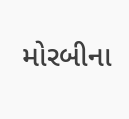મોરબીના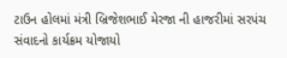ટાઉન હોલમાં મંત્રી બ્રિજેશભાઈ મેરજા ની હાજરીમાં સરપંચ સંવાદનો કાર્યક્રમ યોજાયો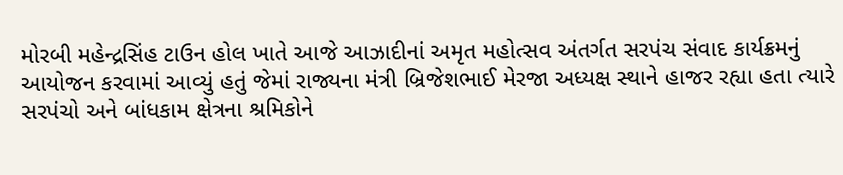મોરબી મહેન્દ્રસિંહ ટાઉન હોલ ખાતે આજે આઝાદીનાં અમૃત મહોત્સવ અંતર્ગત સરપંચ સંવાદ કાર્યક્રમનું આયોજન કરવામાં આવ્યું હતું જેમાં રાજ્યના મંત્રી બ્રિજેશભાઈ મેરજા અધ્યક્ષ સ્થાને હાજર રહ્યા હતા ત્યારે સરપંચો અને બાંધકામ ક્ષેત્રના શ્રમિકોને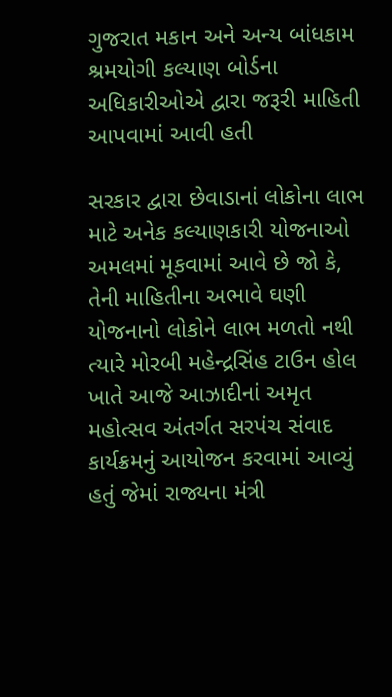ગુજરાત મકાન અને અન્ય બાંધકામ શ્રમયોગી કલ્યાણ બોર્ડના અધિકારીઓએ દ્વારા જરૂરી માહિતી આપવામાં આવી હતી

સરકાર દ્વારા છેવાડાનાં લોકોના લાભ માટે અનેક કલ્યાણકારી યોજનાઓ અમલમાં મૂકવામાં આવે છે જો કે, તેની માહિતીના અભાવે ઘણી યોજનાનો લોકોને લાભ મળતો નથી ત્યારે મોરબી મહેન્દ્રસિંહ ટાઉન હોલ ખાતે આજે આઝાદીનાં અમૃત મહોત્સવ અંતર્ગત સરપંચ સંવાદ કાર્યક્રમનું આયોજન કરવામાં આવ્યું હતું જેમાં રાજ્યના મંત્રી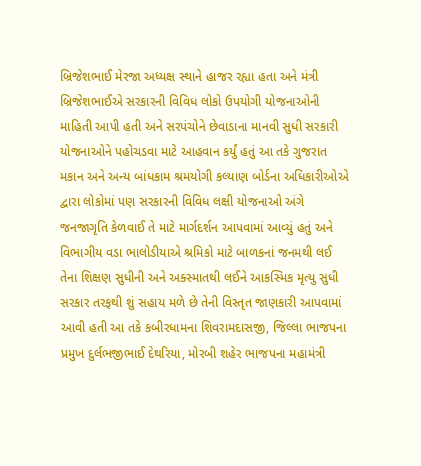બ્રિજેશભાઈ મેરજા અધ્યક્ષ સ્થાને હાજર રહ્યા હતા અને મંત્રી બ્રિજેશભાઈએ સરકારની વિવિધ લોકો ઉપયોગી યોજનાઓની માહિતી આપી હતી અને સરપંચોને છેવાડાના માનવી સુધી સરકારી યોજનાઓને પહોચડવા માટે આહવાન કર્યું હતું આ તકે ગુજરાત મકાન અને અન્ય બાંધકામ શ્રમયોગી કલ્યાણ બોર્ડના અધિકારીઓએ દ્વારા લોકોમાં પણ સરકારની વિવિધ લક્ષી યોજનાઓ અંગે જનજાગૃતિ કેળવાઈ તે માટે માર્ગદર્શન આપવામાં આવ્યું હતું અને વિભાગીય વડા ભાલોડીયાએ શ્રમિકો માટે બાળકનાં જનમથી લઈ તેના શિક્ષણ સુધીની અને અક્સ્માતથી લઈને આકસ્મિક મૃત્યુ સુધી સરકાર તરફથી શું સહાય મળે છે તેની વિસ્તૃત જાણકારી આપવામાં આવી હતી આ તકે કબીરધામના શિવરામદાસજી, જિલ્લા ભાજપના પ્રમુખ દુર્લભજીભાઈ દેથરિયા, મોરબી શહેર ભાજપના મહામંત્રી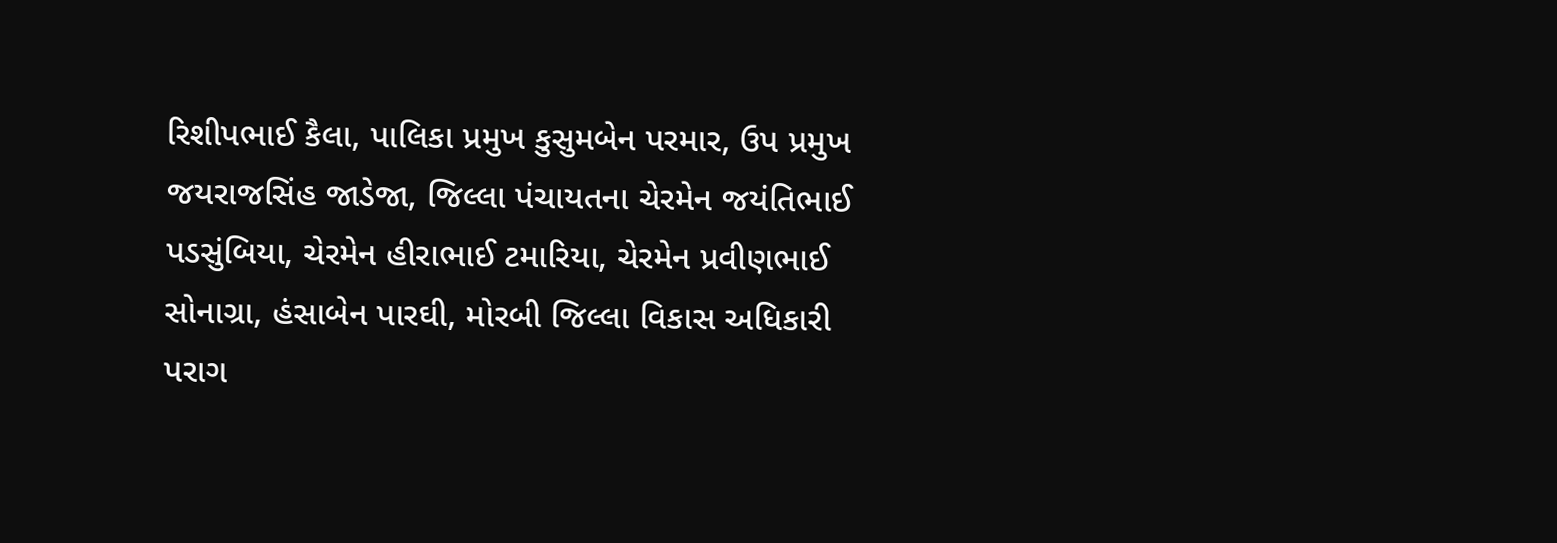રિશીપભાઈ કૈલા, પાલિકા પ્રમુખ કુસુમબેન પરમાર, ઉપ પ્રમુખ જયરાજસિંહ જાડેજા, જિલ્લા પંચાયતના ચેરમેન જયંતિભાઈ પડસુંબિયા, ચેરમેન હીરાભાઈ ટમારિયા, ચેરમેન પ્રવીણભાઈ સોનાગ્રા, હંસાબેન પારઘી, મોરબી જિલ્લા વિકાસ અધિકારી પરાગ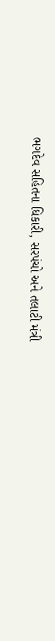ભગદેવ સહિતના ધિકારી, સરપંચો અને તલાટી મંત્રી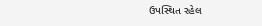ઉપસ્થિત રહેલ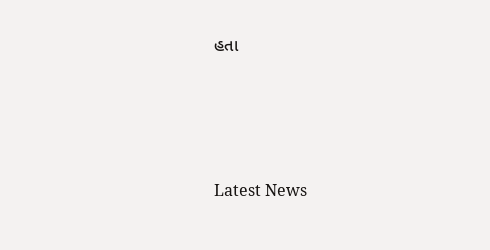હતા






Latest News